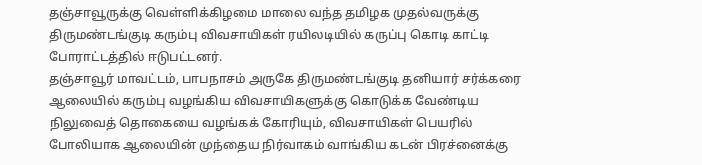தஞ்சாவூருக்கு வெள்ளிக்கிழமை மாலை வந்த தமிழக முதல்வருக்கு திருமண்டங்குடி கரும்பு விவசாயிகள் ரயிலடியில் கருப்பு கொடி காட்டி போராட்டத்தில் ஈடுபட்டனர்.
தஞ்சாவூர் மாவட்டம், பாபநாசம் அருகே திருமண்டங்குடி தனியார் சர்க்கரை ஆலையில் கரும்பு வழங்கிய விவசாயிகளுக்கு கொடுக்க வேண்டிய நிலுவைத் தொகையை வழங்கக் கோரியும், விவசாயிகள் பெயரில் போலியாக ஆலையின் முந்தைய நிர்வாகம் வாங்கிய கடன் பிரச்னைக்கு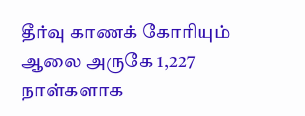தீர்வு காணக் கோரியும் ஆலை அருகே 1,227 நாள்களாக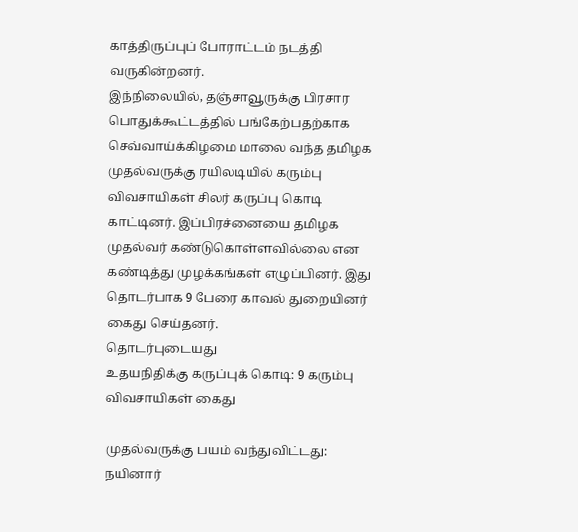காத்திருப்புப் போராட்டம் நடத்தி வருகின்றனர்.
இந்நிலையில், தஞ்சாவூருக்கு பிரசார பொதுக்கூட்டத்தில் பங்கேற்பதற்காக செவ்வாய்க்கிழமை மாலை வந்த தமிழக முதல்வருக்கு ரயிலடியில் கரும்பு விவசாயிகள் சிலர் கருப்பு கொடி காட்டினர். இப்பிரச்னையை தமிழக முதல்வர் கண்டுகொள்ளவில்லை என கண்டித்து முழக்கங்கள் எழுப்பினர். இது தொடர்பாக 9 பேரை காவல் துறையினர் கைது செய்தனர்.
தொடர்புடையது
உதயநிதிக்கு கருப்புக் கொடி: 9 கரும்பு விவசாயிகள் கைது

முதல்வருக்கு பயம் வந்துவிட்டது: நயினார்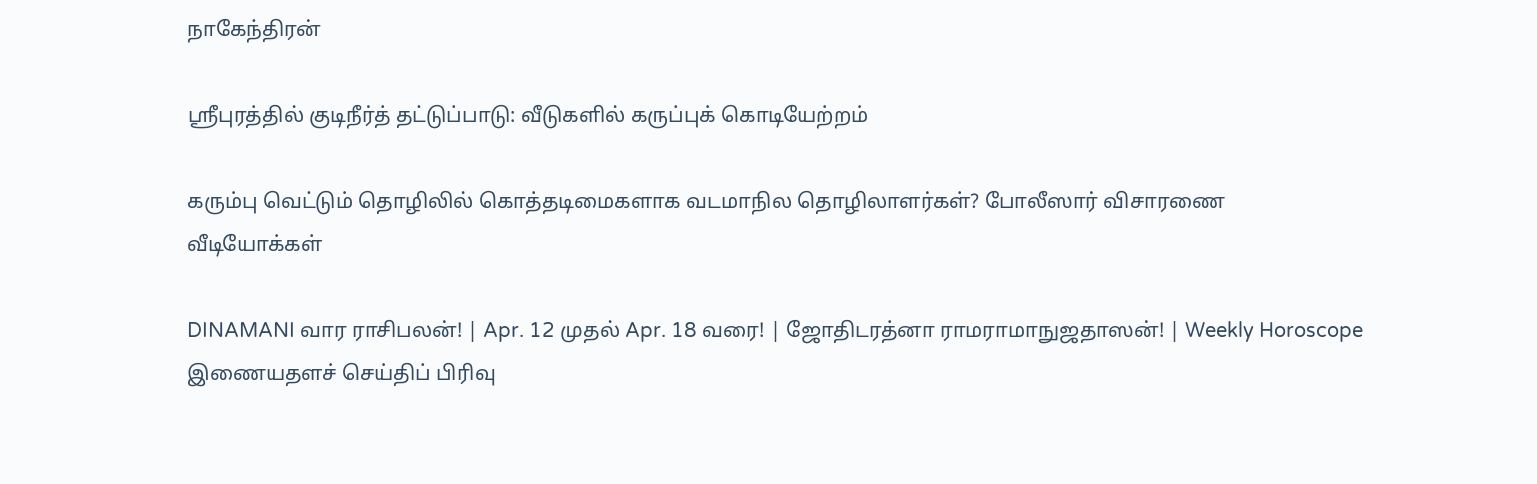நாகேந்திரன்

ஸ்ரீபுரத்தில் குடிநீர்த் தட்டுப்பாடு: வீடுகளில் கருப்புக் கொடியேற்றம்

கரும்பு வெட்டும் தொழிலில் கொத்தடிமைகளாக வடமாநில தொழிலாளர்கள்? போலீஸார் விசாரணை
வீடியோக்கள்

DINAMANI வார ராசிபலன்! | Apr. 12 முதல் Apr. 18 வரை! | ஜோதிடரத்னா ராமராமாநுஜதாஸன்! | Weekly Horoscope
இணையதளச் செய்திப் பிரிவு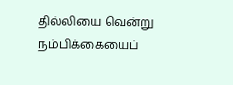தில்லியை வென்று நம்பிக்கையைப்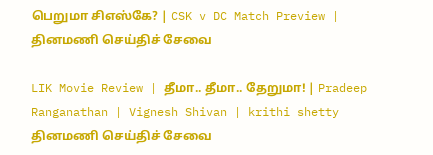பெறுமா சிஎஸ்கே? | CSK v DC Match Preview |
தினமணி செய்திச் சேவை

LIK Movie Review | தீமா.. தீமா.. தேறுமா! | Pradeep Ranganathan | Vignesh Shivan | krithi shetty
தினமணி செய்திச் சேவை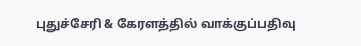புதுச்சேரி & கேரளத்தில் வாக்குப்பதிவு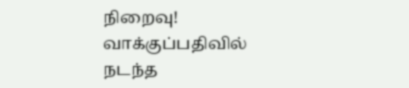நிறைவு! வாக்குப்பதிவில் நடந்த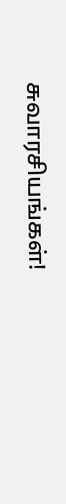சுவாரசியங்கள்!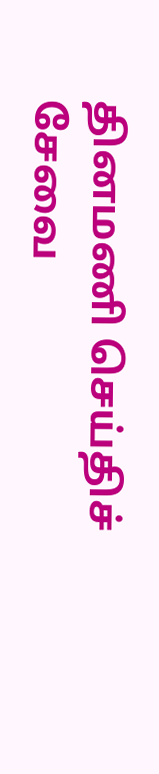தினமணி செய்திச் சேவை